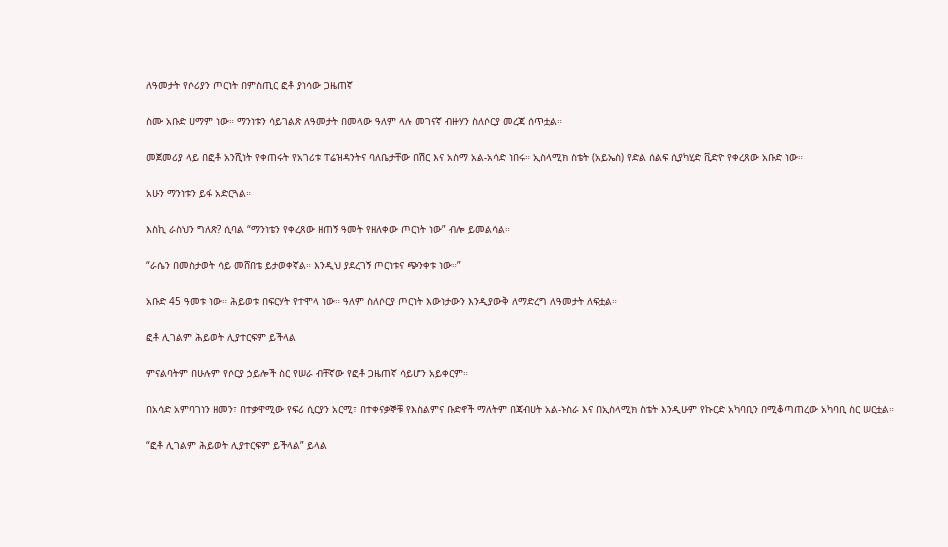ለዓመታት የሶሪያን ጦርነት በምስጢር ፎቶ ያነሳው ጋዜጠኛ

ስሙ አቡድ ሀማም ነው። ማንነቱን ሳይገልጽ ለዓመታት በመላው ዓለም ላሉ መገናኛ ብዙሃን ስለሶርያ መረጃ ሰጥቷል።

መጀመሪያ ላይ በፎቶ አንሺነት የቀጠሩት የአገሪቱ ፐሬዝዳንትና ባለቤታቸው በሽር እና አስማ አል-አሳድ ነበሩ። ኢስላሚክ ስቴት (አይኤስ) የድል ሰልፍ ሲያካሂድ ቪድዮ የቀረጸው አቡድ ነው።

አሁን ማንነቱን ይፋ አድርጓል።

እስኪ ራስህን ግለጽ? ሲባል “ማንነቴን የቀረጸው ዘጠኝ ዓመት የዘለቀው ጦርነት ነው” ብሎ ይመልሳል።

“ራሴን በመስታወት ሳይ መሸበቴ ይታወቀኛል። እንዲህ ያደረገኝ ጦርነቱና ጭንቀቱ ነው።”

አቡድ 45 ዓመቱ ነው። ሕይወቱ በፍርሃት የተሞላ ነው። ዓለም ስለሶርያ ጦርነት እውነታውን እንዲያውቅ ለማድረግ ለዓመታት ለፍቷል።

ፎቶ ሊገልም ሕይወት ሊያተርፍም ይችላል

ምናልባትም በሁሉም የሶርያ ኃይሎች ስር የሠራ ብቸኛው የፎቶ ጋዜጠኛ ሳይሆን አይቀርም።

በአሳድ አምባገነን ዘመን፣ በተቃዋሚው የፍሪ ሲርያን አርሚ፣ በተቀናቃኞቹ የእስልምና ቡድኖች ማለትም በጃብሀት አል-ኑስራ እና በኢስላሚክ ስቴት እንዲሁም የኩርድ አካባቢን በሚቆጣጠረው አካባቢ ስር ሠርቷል።

“ፎቶ ሊገልም ሕይወት ሊያተርፍም ይችላል” ይላል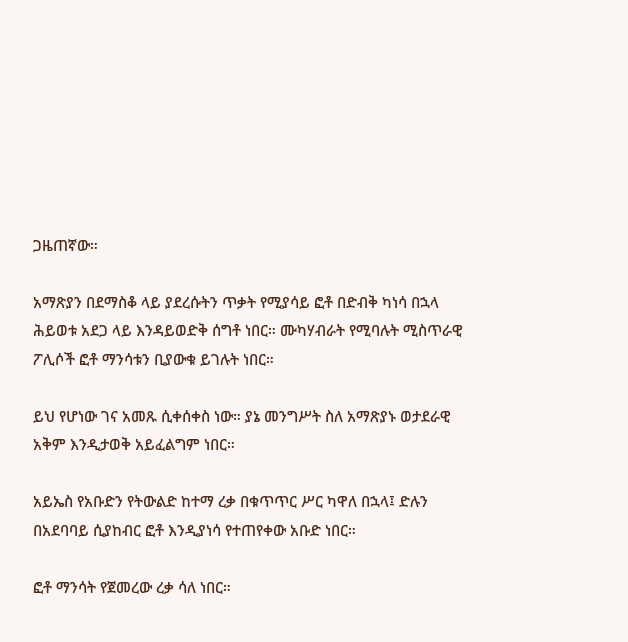ጋዜጠኛው።

አማጽያን በደማስቆ ላይ ያደረሱትን ጥቃት የሚያሳይ ፎቶ በድብቅ ካነሳ በኋላ ሕይወቱ አደጋ ላይ እንዳይወድቅ ሰግቶ ነበር። ሙካሃብራት የሚባሉት ሚስጥራዊ ፖሊሶች ፎቶ ማንሳቱን ቢያውቁ ይገሉት ነበር።

ይህ የሆነው ገና አመጹ ሲቀሰቀስ ነው። ያኔ መንግሥት ስለ አማጽያኑ ወታደራዊ አቅም እንዲታወቅ አይፈልግም ነበር።

አይኤስ የአቡድን የትውልድ ከተማ ረቃ በቁጥጥር ሥር ካዋለ በኋላ፤ ድሉን በአደባባይ ሲያከብር ፎቶ እንዲያነሳ የተጠየቀው አቡድ ነበር።

ፎቶ ማንሳት የጀመረው ረቃ ሳለ ነበር።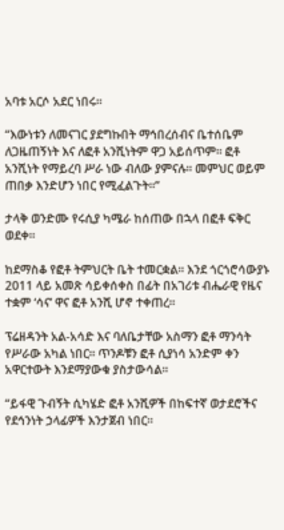አባቱ አርሶ አደር ነበሩ።

“እውነቱን ለመናገር ያደግኩበት ማኅበረሰብና ቤተሰቤም ለጋዜጠኝነት እና ለፎቶ አንሺነትም ዋጋ አይሰጥም። ፎቶ አንሺነት የማይረባ ሥራ ነው ብለው ያምናሉ። መምህር ወይም ጠበቃ እንድሆን ነበር የሚፈልጉት።”

ታላቅ ወንድሙ የሩሲያ ካሜራ ከሰጠው በኋላ በፎቶ ፍቅር ወደቀ።

ከደማስቆ የፎቶ ትምህርት ቤት ተመርቋል። እንደ ጎርጎሮሳውያኑ 2011 ላይ አመጽ ሳይቀሰቀስ በፊት በአገሪቱ ብሔራዊ የዜና ተቋም ‘ሳና’ ዋና ፎቶ አንሺ ሆኖ ተቀጠረ።

ፕሬዘዳንት አል-አሳድ እና ባለቤታቸው አስማን ፎቶ ማንሳት የሥራው አካል ነበር። ጥንዶቹን ፎቶ ሲያነሳ አንድም ቀን አዋርተውት እንደማያውቁ ያስታውሳል።

“ይፋዊ ጉብኝት ሲካሄድ ፎቶ አንሺዎች በከፍተኛ ወታደሮችና የደኅንነት ኃላፊዎች እንታጀብ ነበር።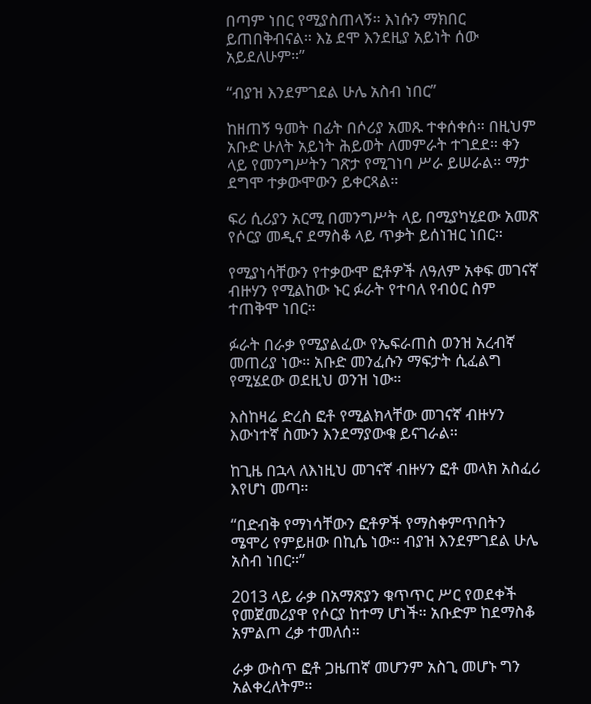በጣም ነበር የሚያስጠላኝ። እነሱን ማክበር ይጠበቅብናል። እኔ ደሞ እንደዚያ አይነት ሰው አይደለሁም።”

“ብያዝ እንደምገደል ሁሌ አስብ ነበር”

ከዘጠኝ ዓመት በፊት በሶሪያ አመጹ ተቀሰቀሰ። በዚህም አቡድ ሁለት አይነት ሕይወት ለመምራት ተገደደ። ቀን ላይ የመንግሥትን ገጽታ የሚገነባ ሥራ ይሠራል። ማታ ደግሞ ተቃውሞውን ይቀርጻል።

ፍሪ ሲሪያን አርሚ በመንግሥት ላይ በሚያካሂደው አመጽ የሶርያ መዲና ደማስቆ ላይ ጥቃት ይሰነዝር ነበር።

የሚያነሳቸውን የተቃውሞ ፎቶዎች ለዓለም አቀፍ መገናኛ ብዙሃን የሚልከው ኑር ፉራት የተባለ የብዕር ስም ተጠቅሞ ነበር።

ፉራት በራቃ የሚያልፈው የኤፍራጠስ ወንዝ አረብኛ መጠሪያ ነው። አቡድ መንፈሱን ማፍታት ሲፈልግ የሚሄደው ወደዚህ ወንዝ ነው።

እስከዛሬ ድረስ ፎቶ የሚልክላቸው መገናኛ ብዙሃን እውነተኛ ስሙን እንደማያውቁ ይናገራል።

ከጊዜ በኋላ ለእነዚህ መገናኛ ብዙሃን ፎቶ መላክ አስፈሪ እየሆነ መጣ።

“በድብቅ የማነሳቸውን ፎቶዎች የማስቀምጥበትን ሜሞሪ የምይዘው በኪሴ ነው። ብያዝ እንደምገደል ሁሌ አስብ ነበር።”

2013 ላይ ራቃ በአማጽያን ቁጥጥር ሥር የወደቀች የመጀመሪያዋ የሶርያ ከተማ ሆነች። አቡድም ከደማስቆ አምልጦ ረቃ ተመለሰ።

ራቃ ውስጥ ፎቶ ጋዜጠኛ መሆንም አስጊ መሆኑ ግን አልቀረለትም።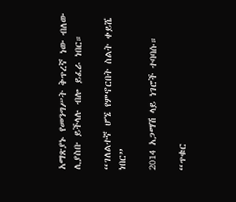አማጽያኑ የመንግሥት ቅጥረኛ ነው ብለው ሊያስቡ ይችላሉ ብሎ ይፈራ ነበር።

“ገለልተኛ ሆኜ የምኖርበት ስልት ቀይሼ ነበር”

2014 አጋማሽ ላይ ነገሮች ተባባሱ።

“ጥቁር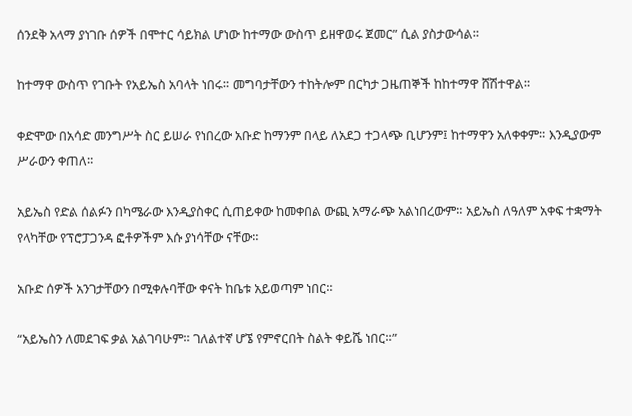ሰንደቅ አላማ ያነገቡ ሰዎች በሞተር ሳይክል ሆነው ከተማው ውስጥ ይዘዋወሩ ጀመር” ሲል ያስታውሳል።

ከተማዋ ውስጥ የገቡት የአይኤስ አባላት ነበሩ። መግባታቸውን ተከትሎም በርካታ ጋዜጠኞች ከከተማዋ ሸሽተዋል።

ቀድሞው በአሳድ መንግሥት ስር ይሠራ የነበረው አቡድ ከማንም በላይ ለአደጋ ተጋላጭ ቢሆንም፤ ከተማዋን አለቀቀም። እንዲያውም ሥራውን ቀጠለ።

አይኤስ የድል ሰልፉን በካሜራው እንዲያስቀር ሲጠይቀው ከመቀበል ውጪ አማራጭ አልነበረውም። አይኤስ ለዓለም አቀፍ ተቋማት የላካቸው የፕሮፓጋንዳ ፎቶዎችም እሱ ያነሳቸው ናቸው።

አቡድ ሰዎች አንገታቸውን በሚቀሉባቸው ቀናት ከቤቱ አይወጣም ነበር።

“አይኤስን ለመደገፍ ቃል አልገባሁም። ገለልተኛ ሆኜ የምኖርበት ስልት ቀይሼ ነበር።”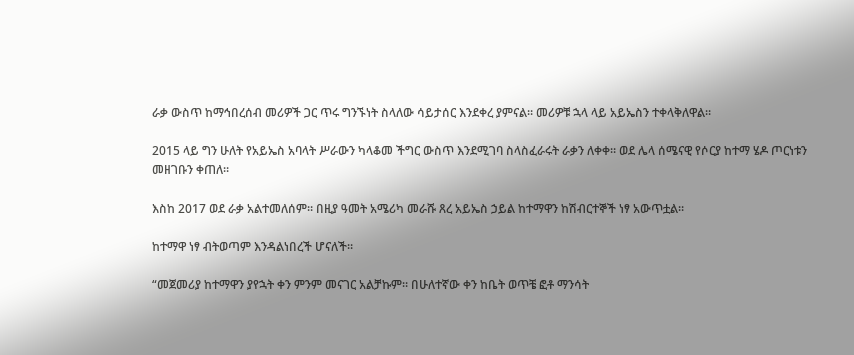ራቃ ውስጥ ከማኅበረሰብ መሪዎች ጋር ጥሩ ግንኙነት ስላለው ሳይታሰር እንደቀረ ያምናል። መሪዎቹ ኋላ ላይ አይኤስን ተቀላቅለዋል።

2015 ላይ ግን ሁለት የአይኤስ አባላት ሥራውን ካላቆመ ችግር ውስጥ እንደሚገባ ስላስፈራሩት ራቃን ለቀቀ። ወደ ሌላ ሰሜናዊ የሶርያ ከተማ ሄዶ ጦርነቱን መዘገቡን ቀጠለ።

እስከ 2017 ወደ ራቃ አልተመለሰም። በዚያ ዓመት አሜሪካ መራሹ ጸረ አይኤስ ኃይል ከተማዋን ከሽብርተኞች ነፃ አውጥቷል።

ከተማዋ ነፃ ብትወጣም እንዳልነበረች ሆናለች።

“መጀመሪያ ከተማዋን ያየኋት ቀን ምንም መናገር አልቻኩም። በሁለተኛው ቀን ከቤት ወጥቼ ፎቶ ማንሳት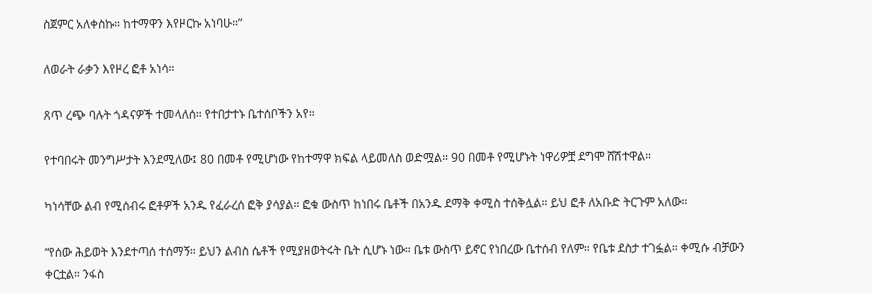ስጀምር አለቀስኩ። ከተማዋን እየዞርኩ አነባሁ።”

ለወራት ራቃን እየዞረ ፎቶ አነሳ።

ጸጥ ረጭ ባሉት ጎዳናዎች ተመላለሰ። የተበታተኑ ቤተሰቦችን አየ።

የተባበሩት መንግሥታት እንደሚለው፤ 80 በመቶ የሚሆነው የከተማዋ ክፍል ላይመለስ ወድሟል። 90 በመቶ የሚሆኑት ነዋሪዎቿ ደግሞ ሸሽተዋል።

ካነሳቸው ልብ የሚሰብሩ ፎቶዎች አንዱ የፈራረሰ ፎቅ ያሳያል። ፎቁ ውስጥ ከነበሩ ቤቶች በአንዱ ደማቅ ቀሚስ ተሰቅሏል። ይህ ፎቶ ለአቡድ ትርጉም አለው።

“የሰው ሕይወት እንደተጣሰ ተሰማኝ። ይህን ልብስ ሴቶች የሚያዘወትሩት ቤት ሲሆኑ ነው። ቤቱ ውስጥ ይኖር የነበረው ቤተሰብ የለም። የቤቱ ደስታ ተገፏል። ቀሚሱ ብቻውን ቀርቷል። ንፋስ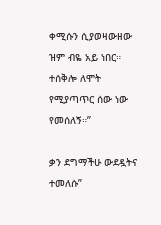ቀሚሱን ሲያወዛውዘው ዝም ብዬ አይ ነበር። ተሰቅሎ ለሞት የሚያጣጥር ሰው ነው የመሰለኝ።”

ቃን ደግማችሁ ውደዷትና ተመለሱ”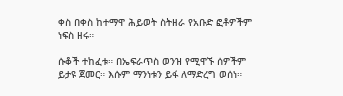ቀስ በቀስ ከተማዋ ሕይወት ስትዘራ የአቡድ ፎቶዎችም ነፍስ ዘሩ።

ሱቆች ተከፈቱ። በኤፍራጥስ ወንዝ የሚዋኙ ሰዎችም ይታዩ ጀመር። እሱም ማንነቱን ይፋ ለማድረግ ወሰነ።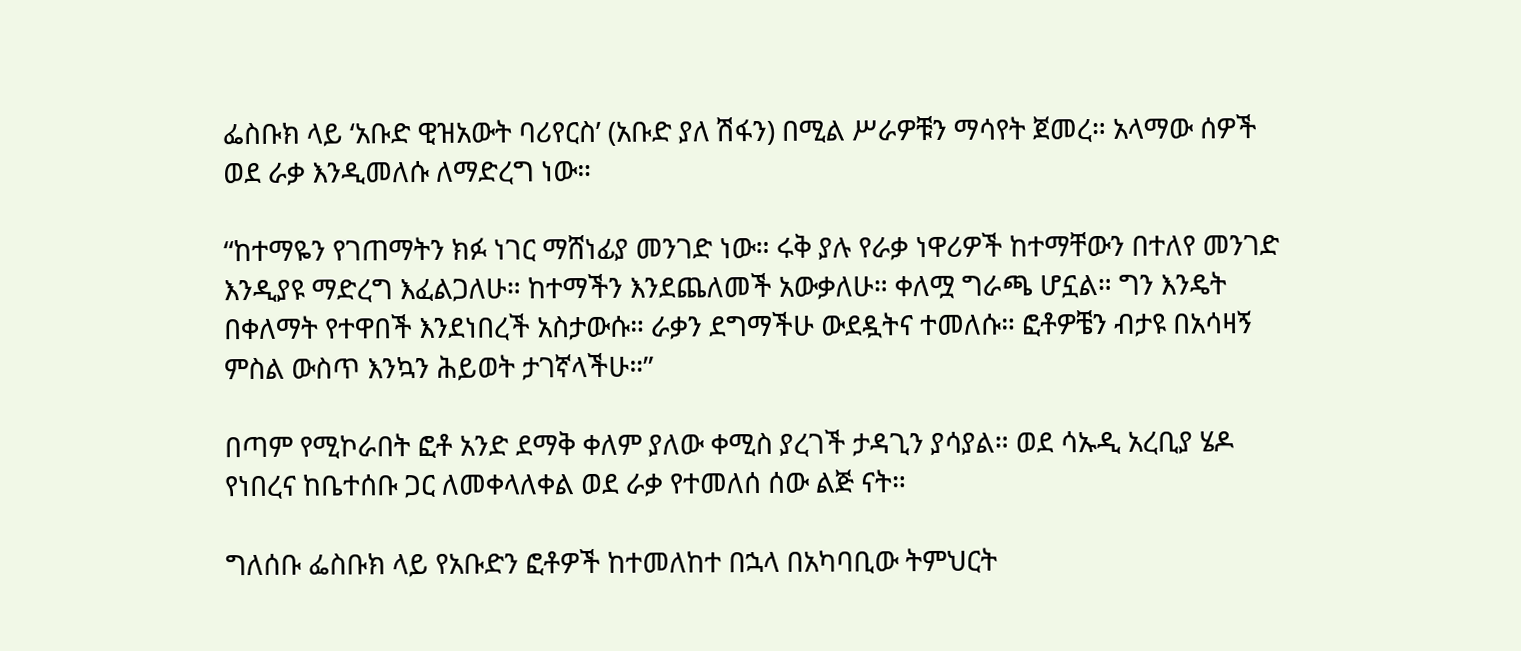ፌስቡክ ላይ ‘አቡድ ዊዝአውት ባሪየርስ’ (አቡድ ያለ ሽፋን) በሚል ሥራዎቹን ማሳየት ጀመረ። አላማው ሰዎች ወደ ራቃ እንዲመለሱ ለማድረግ ነው።

“ከተማዬን የገጠማትን ክፉ ነገር ማሸነፊያ መንገድ ነው። ሩቅ ያሉ የራቃ ነዋሪዎች ከተማቸውን በተለየ መንገድ እንዲያዩ ማድረግ እፈልጋለሁ። ከተማችን እንደጨለመች አውቃለሁ። ቀለሟ ግራጫ ሆኗል። ግን እንዴት በቀለማት የተዋበች እንደነበረች አስታውሱ። ራቃን ደግማችሁ ውደዷትና ተመለሱ። ፎቶዎቼን ብታዩ በአሳዛኝ ምስል ውስጥ እንኳን ሕይወት ታገኛላችሁ።”

በጣም የሚኮራበት ፎቶ አንድ ደማቅ ቀለም ያለው ቀሚስ ያረገች ታዳጊን ያሳያል። ወደ ሳኡዲ አረቢያ ሄዶ የነበረና ከቤተሰቡ ጋር ለመቀላለቀል ወደ ራቃ የተመለሰ ሰው ልጅ ናት።

ግለሰቡ ፌስቡክ ላይ የአቡድን ፎቶዎች ከተመለከተ በኋላ በአካባቢው ትምህርት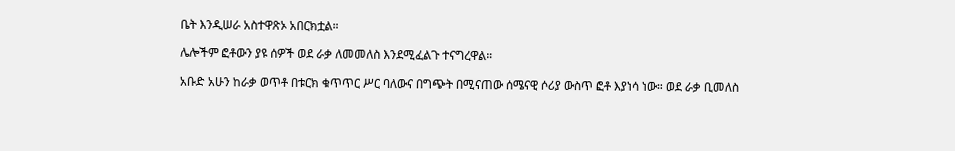ቤት እንዲሠራ አስተዋጽኦ አበርክቷል።

ሌሎችም ፎቶውን ያዩ ሰዎች ወደ ራቃ ለመመለስ እንደሚፈልጉ ተናግረዋል።

አቡድ አሁን ከራቃ ወጥቶ በቱርክ ቁጥጥር ሥር ባለውና በግጭት በሚናጠው ሰሜናዊ ሶሪያ ውስጥ ፎቶ እያነሳ ነው። ወደ ራቃ ቢመለስ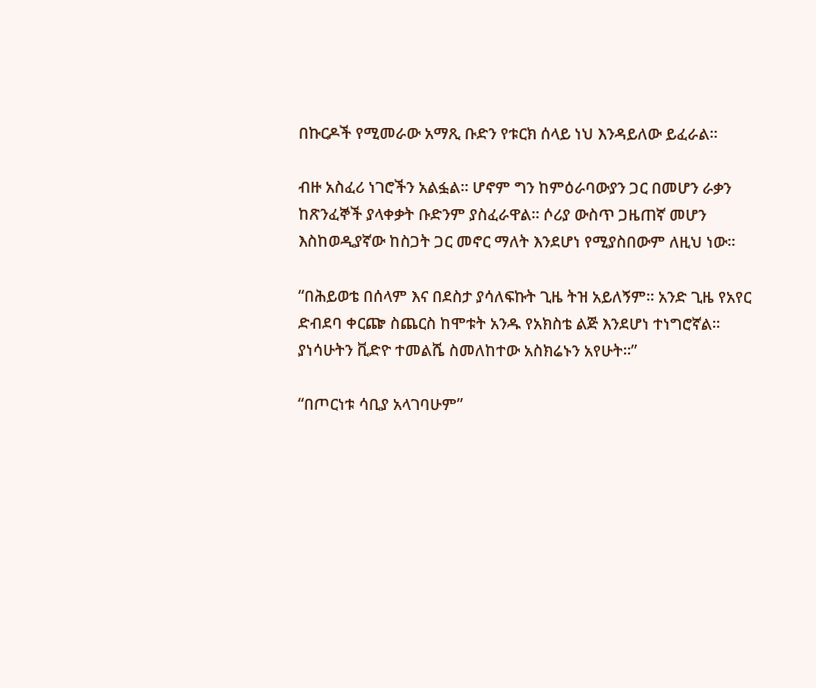በኩርዶች የሚመራው አማጺ ቡድን የቱርክ ሰላይ ነህ እንዳይለው ይፈራል።

ብዙ አስፈሪ ነገሮችን አልፏል። ሆኖም ግን ከምዕራባውያን ጋር በመሆን ራቃን ከጽንፈኞች ያላቀቃት ቡድንም ያስፈራዋል። ሶሪያ ውስጥ ጋዜጠኛ መሆን እስከወዲያኛው ከስጋት ጋር መኖር ማለት እንደሆነ የሚያስበውም ለዚህ ነው።

“በሕይወቴ በሰላም እና በደስታ ያሳለፍኩት ጊዜ ትዝ አይለኝም። አንድ ጊዜ የአየር ድብደባ ቀርጬ ስጨርስ ከሞቱት አንዱ የአክስቴ ልጅ እንደሆነ ተነግሮኛል። ያነሳሁትን ቪድዮ ተመልሼ ስመለከተው አስክሬኑን አየሁት።”

“በጦርነቱ ሳቢያ አላገባሁም”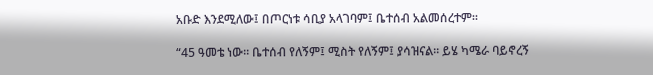አቡድ እንደሚለው፤ በጦርነቱ ሳቢያ አላገባም፤ ቤተሰብ አልመሰረተም።

“45 ዓመቴ ነው። ቤተሰብ የለኝም፤ ሚስት የለኝም፤ ያሳዝናል። ይሄ ካሜራ ባይኖረኝ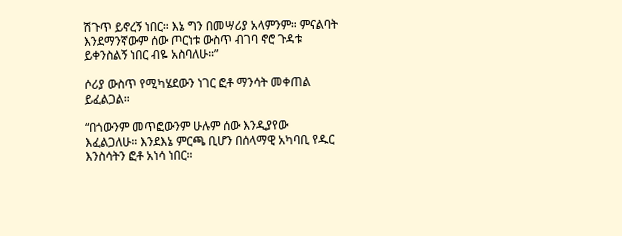ሽጉጥ ይኖረኝ ነበር። እኔ ግን በመሣሪያ አላምንም። ምናልባት እንደማንኛውም ሰው ጦርነቱ ውስጥ ብገባ ኖሮ ጉዳቱ ይቀንስልኝ ነበር ብዬ አስባለሁ።”

ሶሪያ ውስጥ የሚካሄደውን ነገር ፎቶ ማንሳት መቀጠል ይፈልጋል።

“በጎውንም መጥፎውንም ሁሉም ሰው እንዲያየው እፈልጋለሁ። እንደእኔ ምርጫ ቢሆን በሰላማዊ አካባቢ የዱር እንስሳትን ፎቶ አነሳ ነበር።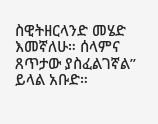ስዊትዘርላንድ መሄድ እመኛለሁ። ሰላምና ጸጥታው ያስፈልገኛል” ይላል አቡድ።